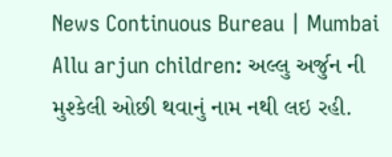News Continuous Bureau | Mumbai Allu arjun children: અલ્લુ અર્જુન ની મુશ્કેલી ઓછી થવાનું નામ નથી લઇ રહી.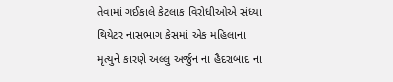તેવામાં ગઈકાલે કેટલાક વિરોધીઓએ સંધ્યા થિયેટર નાસભાગ કેસમાં એક મહિલાના મૃત્યુને કારણે અલ્લુ અર્જુન ના હૈદરાબાદ ના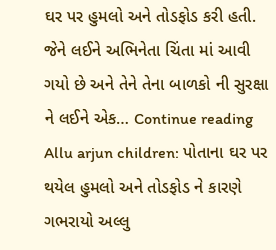ઘર પર હુમલો અને તોડફોડ કરી હતી. જેને લઈને અભિનેતા ચિંતા માં આવી ગયો છે અને તેને તેના બાળકો ની સુરક્ષા ને લઈને એક… Continue reading Allu arjun children: પોતાના ઘર પર થયેલ હુમલો અને તોડફોડ ને કારણે ગભરાયો અલ્લુ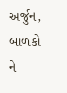અર્જુન, બાળકો ને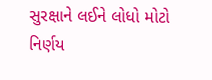સુરક્ષાને લઈને લોધો મોટો નિર્ણય